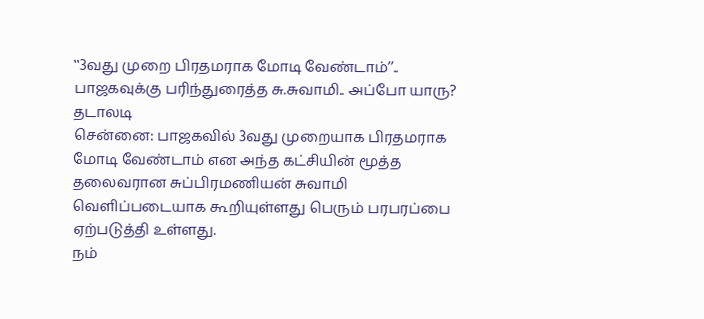‛‛3வது முறை பிரதமராக மோடி வேண்டாம்’’.. பாஜகவுக்கு பரிந்துரைத்த சு.சுவாமி.. அப்போ யாரு? தடாலடி
சென்னை: பாஜகவில் 3வது முறையாக பிரதமராக மோடி வேண்டாம் என அந்த கட்சியின் மூத்த தலைவரான சுப்பிரமணியன் சுவாமி வெளிப்படையாக கூறியுள்ளது பெரும் பரபரப்பை ஏற்படுத்தி உள்ளது.
நம்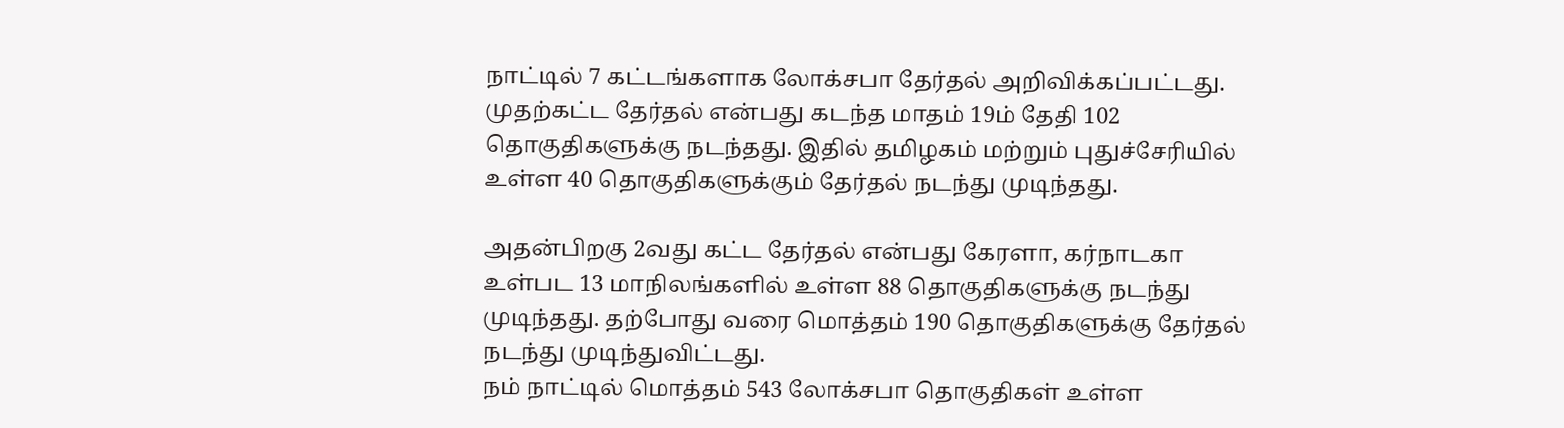நாட்டில் 7 கட்டங்களாக லோக்சபா தேர்தல் அறிவிக்கப்பட்டது. முதற்கட்ட தேர்தல் என்பது கடந்த மாதம் 19ம் தேதி 102 தொகுதிகளுக்கு நடந்தது. இதில் தமிழகம் மற்றும் புதுச்சேரியில் உள்ள 40 தொகுதிகளுக்கும் தேர்தல் நடந்து முடிந்தது.

அதன்பிறகு 2வது கட்ட தேர்தல் என்பது கேரளா, கர்நாடகா உள்பட 13 மாநிலங்களில் உள்ள 88 தொகுதிகளுக்கு நடந்து முடிந்தது. தற்போது வரை மொத்தம் 190 தொகுதிகளுக்கு தேர்தல் நடந்து முடிந்துவிட்டது.
நம் நாட்டில் மொத்தம் 543 லோக்சபா தொகுதிகள் உள்ள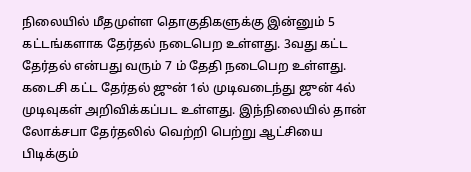நிலையில் மீதமுள்ள தொகுதிகளுக்கு இன்னும் 5 கட்டங்களாக தேர்தல் நடைபெற உள்ளது. 3வது கட்ட தேர்தல் என்பது வரும் 7 ம் தேதி நடைபெற உள்ளது. கடைசி கட்ட தேர்தல் ஜுன் 1ல் முடிவடைந்து ஜுன் 4ல் முடிவுகள் அறிவிக்கப்பட உள்ளது. இந்நிலையில் தான் லோக்சபா தேர்தலில் வெற்றி பெற்று ஆட்சியை பிடிக்கும்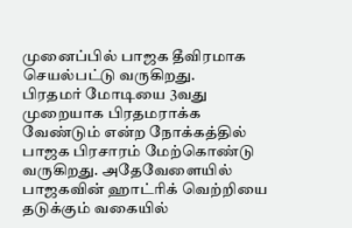முனைப்பில் பாஜக தீவிரமாக செயல்பட்டு வருகிறது.
பிரதமர் மோடியை 3வது முறையாக பிரதமராக்க வேண்டும் என்ற நோக்கத்தில் பாஜக பிரசாரம் மேற்கொண்டு வருகிறது. அதேவேளையில் பாஜகவின் ஹாட்ரிக் வெற்றியை தடுக்கும் வகையில்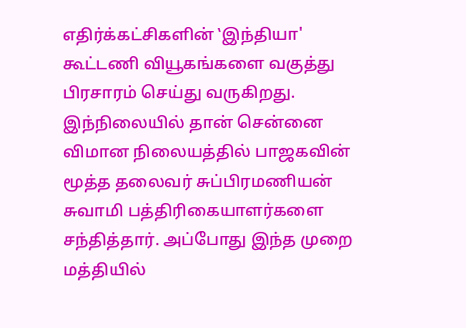எதிர்க்கட்சிகளின் ‛இந்தியா' கூட்டணி வியூகங்களை வகுத்து பிரசாரம் செய்து வருகிறது.
இந்நிலையில் தான் சென்னை விமான நிலையத்தில் பாஜகவின் மூத்த தலைவர் சுப்பிரமணியன் சுவாமி பத்திரிகையாளர்களை சந்தித்தார். அப்போது இந்த முறை மத்தியில்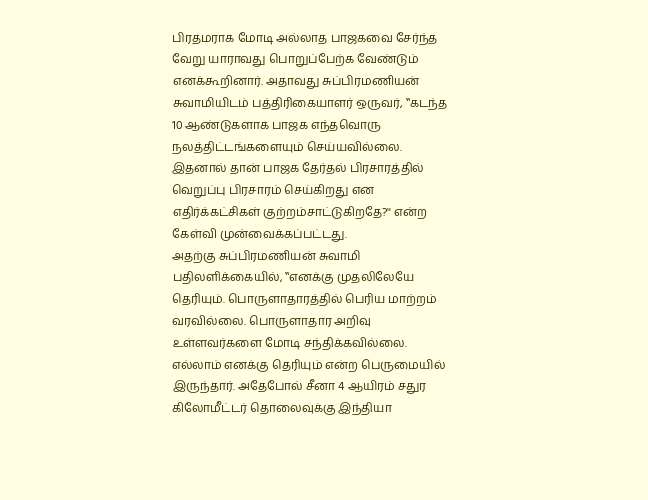பிரதமராக மோடி அல்லாத பாஜகவை சேர்ந்த வேறு யாராவது பொறுப்பேற்க வேண்டும் எனக்கூறினார். அதாவது சுப்பிரமணியன் சுவாமியிடம் பத்திரிகையாளர் ஒருவர், ‛‛கடந்த 10 ஆண்டுகளாக பாஜக எந்தவொரு நலத்திட்டங்களையும் செய்யவில்லை. இதனால் தான் பாஜக தேர்தல் பிரசாரத்தில் வெறுப்பு பிரசாரம் செய்கிறது என எதிர்க்கட்சிகள் குற்றம்சாட்டுகிறதே?'' என்ற கேள்வி முன்வைக்கப்பட்டது.
அதற்கு சுப்பிரமணியன் சுவாமி பதிலளிக்கையில், ‛‛எனக்கு முதலிலேயே தெரியும். பொருளாதாரத்தில் பெரிய மாற்றம் வரவில்லை. பொருளாதார அறிவு உள்ளவர்களை மோடி சந்திக்கவில்லை. எல்லாம் எனக்கு தெரியும் என்ற பெருமையில் இருந்தார். அதேபோல் சீனா 4 ஆயிரம் சதுர கிலோமீட்டர் தொலைவுக்கு இந்தியா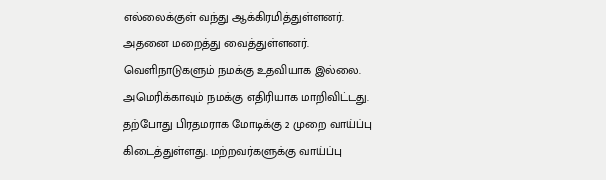எல்லைக்குள் வந்து ஆக்கிரமித்துள்ளனர். அதனை மறைத்து வைத்துள்ளனர். வெளிநாடுகளும் நமக்கு உதவியாக இல்லை. அமெரிக்காவும் நமக்கு எதிரியாக மாறிவிட்டது.
தற்போது பிரதமராக மோடிக்கு 2 முறை வாய்ப்பு கிடைத்துள்ளது. மற்றவர்களுக்கு வாய்ப்பு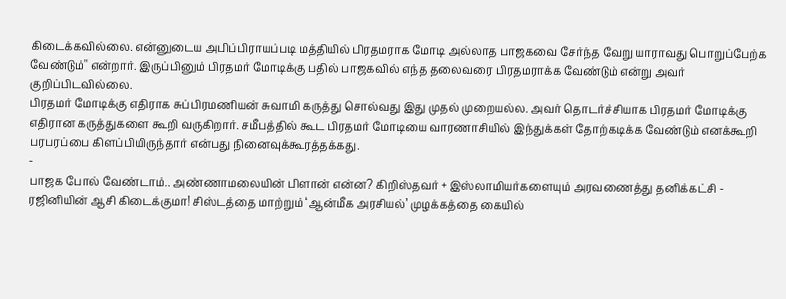கிடைக்கவில்லை. என்னுடைய அபிப்பிராயப்படி மத்தியில் பிரதமராக மோடி அல்லாத பாஜகவை சேர்ந்த வேறு யாராவது பொறுப்பேற்க வேண்டும்'' என்றார். இருப்பினும் பிரதமர் மோடிக்கு பதில் பாஜகவில் எந்த தலைவரை பிரதமராக்க வேண்டும் என்று அவர் குறிப்பிடவில்லை.
பிரதமர் மோடிக்கு எதிராக சுப்பிரமணியன் சுவாமி கருத்து சொல்வது இது முதல் முறையல்ல. அவர் தொடர்ச்சியாக பிரதமர் மோடிக்கு எதிரான கருத்துகளை கூறி வருகிறார். சமீபத்தில் கூட பிரதமர் மோடியை வாரணாசியில் இந்துக்கள் தோற்கடிக்க வேண்டும் எனக்கூறி பரபரப்பை கிளப்பியிருந்தார் என்பது நினைவுக்கூரத்தக்கது.
-
பாஜக போல் வேண்டாம்.. அண்ணாமலையின் பிளான் என்ன? கிறிஸ்தவர் + இஸ்லாமியர்களையும் அரவணைத்து தனிக்கட்சி -
ரஜினியின் ஆசி கிடைக்குமா! சிஸ்டத்தை மாற்றும் ‘ஆன்மீக அரசியல்’ முழக்கத்தை கையில்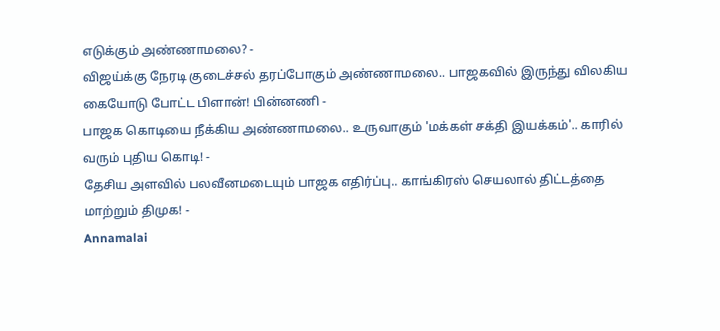எடுக்கும் அண்ணாமலை? -
விஜய்க்கு நேரடி குடைச்சல் தரப்போகும் அண்ணாமலை.. பாஜகவில் இருந்து விலகிய கையோடு போட்ட பிளான்! பின்னணி -
பாஜக கொடியை நீக்கிய அண்ணாமலை.. உருவாகும் 'மக்கள் சக்தி இயக்கம்'.. காரில் வரும் புதிய கொடி! -
தேசிய அளவில் பலவீனமடையும் பாஜக எதிர்ப்பு.. காங்கிரஸ் செயலால் திட்டத்தை மாற்றும் திமுக! -
Annamalai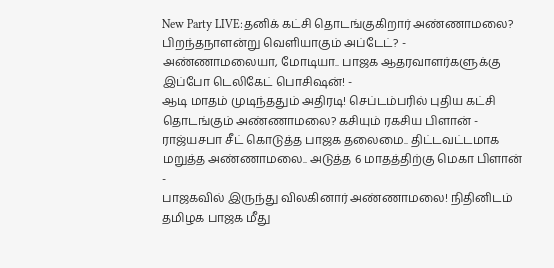New Party LIVE:தனிக் கட்சி தொடங்குகிறார் அண்ணாமலை? பிறந்தநாளன்று வெளியாகும் அப்டேட்? -
அண்ணாமலையா, மோடியா.. பாஜக ஆதரவாளர்களுக்கு இப்போ டெலிகேட் பொசிஷன்! -
ஆடி மாதம் முடிந்ததும் அதிரடி! செப்டம்பரில் புதிய கட்சி தொடங்கும் அண்ணாமலை? கசியும் ரகசிய பிளான் -
ராஜ்யசபா சீட் கொடுத்த பாஜக தலைமை.. திட்டவட்டமாக மறுத்த அண்ணாமலை.. அடுத்த 6 மாதத்திற்கு மெகா பிளான் -
பாஜகவில் இருந்து விலகினார் அண்ணாமலை! நிதினிடம் தமிழக பாஜக மீது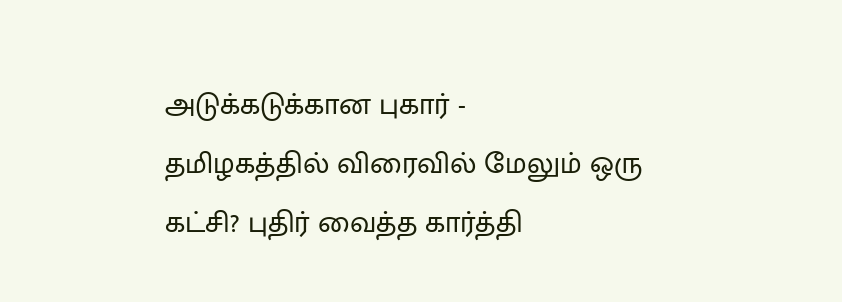அடுக்கடுக்கான புகார் -
தமிழகத்தில் விரைவில் மேலும் ஒரு கட்சி? புதிர் வைத்த கார்த்தி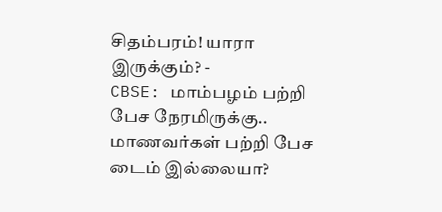சிதம்பரம்! யாரா இருக்கும்? -
CBSE: மாம்பழம் பற்றி பேச நேரமிருக்கு.. மாணவர்கள் பற்றி பேச டைம் இல்லையா?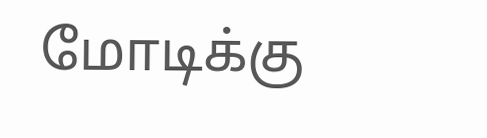மோடிக்கு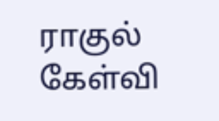ராகுல் கேள்வி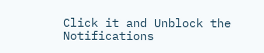Click it and Unblock the Notifications